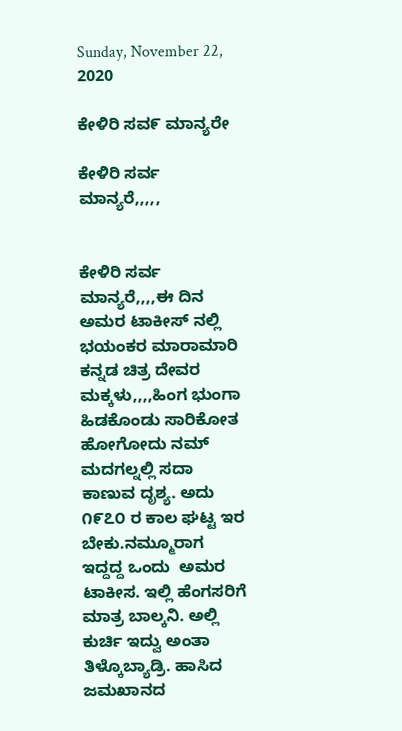Sunday, November 22, 2020

ಕೇಳಿರಿ ಸವ೯ ಮಾನ್ಯರೇ

ಕೇಳಿರಿ ಸರ್ವ ಮಾನ್ಯರೆ,,,,,


ಕೇಳಿರಿ ಸರ್ವ ಮಾನ್ಯರೆ,,,,ಈ ದಿನ ಅಮರ ಟಾಕೀಸ್ ನಲ್ಲಿ ಭಯಂಕರ ಮಾರಾಮಾರಿ ಕನ್ನಡ ಚಿತ್ರ ದೇವರ ಮಕ್ಕಳು,,,,ಹಿಂಗ ಭುಂಗಾ ಹಿಡಕೊಂಡು ಸಾರಿಕೋತ ಹೋಗೋದು ನಮ್ ಮದಗಲ್ನಲ್ಲಿ ಸದಾ ಕಾಣುವ ದೃಶ್ಯ. ಅದು ೧೯೭೦ ರ ಕಾಲ ಘಟ್ಟ ಇರ ಬೇಕು.ನಮ್ಮೂರಾಗ ಇದ್ದದ್ದ ಒಂದು  ಅಮರ ಟಾಕೀಸ. ಇಲ್ಲಿ ಹೆಂಗಸರಿಗೆ ಮಾತ್ರ ಬಾಲ್ಕನಿ. ಅಲ್ಲಿ ಕುರ್ಚಿ ಇದ್ವು ಅಂತಾ ತಿಳ್ಕೊಬ್ಯಾಡ್ರಿ. ಹಾಸಿದ ಜಮಖಾನದ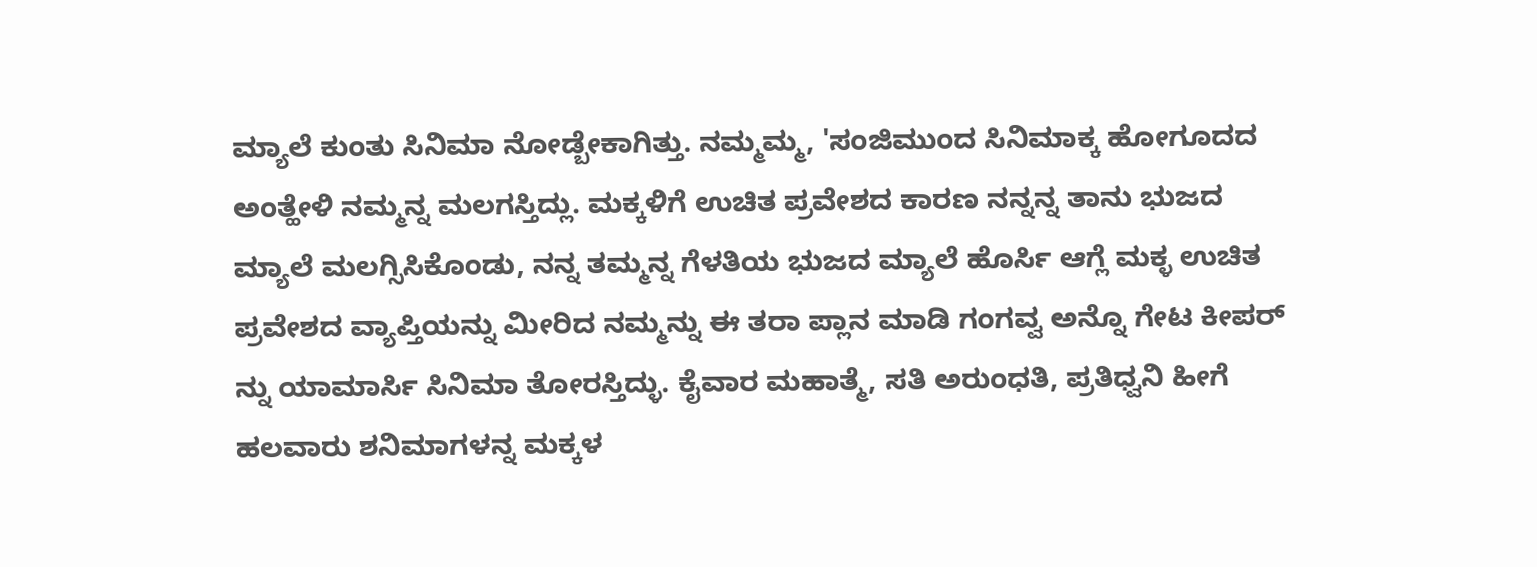ಮ್ಯಾಲೆ ಕುಂತು ಸಿನಿಮಾ ನೋಡ್ಬೇಕಾಗಿತ್ತು. ನಮ್ಮಮ್ಮ, 'ಸಂಜಿಮುಂದ ಸಿನಿಮಾಕ್ಕ ಹೋಗೂದದ ಅಂತ್ಹೇಳಿ ನಮ್ಮನ್ನ ಮಲಗಸ್ತಿದ್ಲು. ಮಕ್ಕಳಿಗೆ ಉಚಿತ ಪ್ರವೇಶದ ಕಾರಣ ನನ್ನನ್ನ ತಾನು ಭುಜದ ಮ್ಯಾಲೆ ಮಲಗ್ಸಿಸಿಕೊಂಡು, ನನ್ನ ತಮ್ಮನ್ನ ಗೆಳತಿಯ ಭುಜದ ಮ್ಯಾಲೆ ಹೊರ್ಸಿ ಆಗ್ಲೆ ಮಕ್ಳ ಉಚಿತ ಪ್ರವೇಶದ ವ್ಯಾಪ್ತಿಯನ್ನು ಮೀರಿದ ನಮ್ಮನ್ನು ಈ ತರಾ ಪ್ಲಾನ ಮಾಡಿ ಗಂಗವ್ವ ಅನ್ನೊ ಗೇಟ ಕೀಪರ್ ನ್ನು ಯಾಮಾರ್ಸಿ ಸಿನಿಮಾ ತೋರಸ್ತಿದ್ಳು. ಕೈವಾರ ಮಹಾತ್ಮೆ, ಸತಿ ಅರುಂಧತಿ, ಪ್ರತಿಧ್ವನಿ ಹೀಗೆ ಹಲವಾರು ಶನಿಮಾಗಳನ್ನ ಮಕ್ಕಳ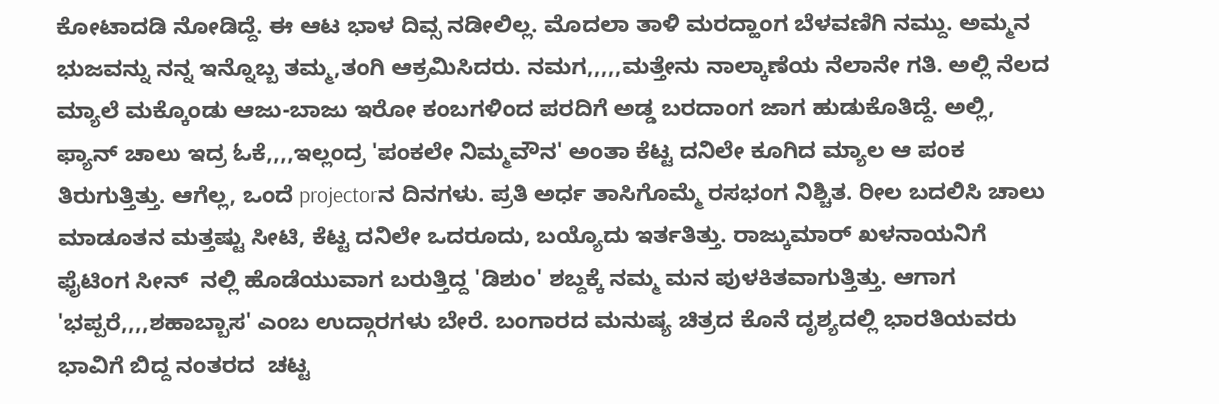ಕೋಟಾದಡಿ ನೋಡಿದ್ದೆ. ಈ ಆಟ ಭಾಳ ದಿವ್ಸ ನಡೀಲಿಲ್ಲ. ಮೊದಲಾ ತಾಳಿ ಮರದ್ಹಾಂಗ ಬೆಳವಣಿಗಿ ನಮ್ದು. ಅಮ್ಮನ ಭುಜವನ್ನು ನನ್ನ ಇನ್ನೊಬ್ಬ ತಮ್ಮ,ತಂಗಿ ಆಕ್ರಮಿಸಿದರು. ನಮಗ,,,,,ಮತ್ತೇನು ನಾಲ್ಕಾಣೆಯ ನೆಲಾನೇ ಗತಿ. ಅಲ್ಲಿ ನೆಲದ ಮ್ಯಾಲೆ ಮಕ್ಕೊಂಡು ಆಜು-ಬಾಜು ಇರೋ ಕಂಬಗಳಿಂದ ಪರದಿಗೆ ಅಡ್ಡ ಬರದಾಂಗ ಜಾಗ ಹುಡುಕೊತಿದ್ದೆ. ಅಲ್ಲಿ, ಫ್ಯಾನ್ ಚಾಲು ಇದ್ರ ಓಕೆ,,,,ಇಲ್ಲಂದ್ರ 'ಪಂಕಲೇ ನಿಮ್ಮವೌನ' ಅಂತಾ ಕೆಟ್ಟ ದನಿಲೇ ಕೂಗಿದ ಮ್ಯಾಲ ಆ ಪಂಕ ತಿರುಗುತ್ತಿತ್ತು. ಆಗೆಲ್ಲ, ಒಂದೆ projectorನ ದಿನಗಳು. ಪ್ರತಿ ಅರ್ಧ ತಾಸಿಗೊಮ್ಮೆ ರಸಭಂಗ ನಿಶ್ಚಿತ. ರೀಲ ಬದಲಿಸಿ ಚಾಲು ಮಾಡೂತನ ಮತ್ತಷ್ಟು ಸೀಟಿ, ಕೆಟ್ಟ ದನಿಲೇ ಒದರೂದು, ಬಯ್ಯೊದು ಇರ್ತತಿತ್ತು. ರಾಜ್ಕುಮಾರ್ ಖಳನಾಯನಿಗೆ ಫೈಟಿಂಗ ಸೀನ್  ನಲ್ಲಿ ಹೊಡೆಯುವಾಗ ಬರುತ್ತಿದ್ದ 'ಡಿಶುಂ' ಶಬ್ದಕ್ಕೆ ನಮ್ಮ ಮನ ಪುಳಕಿತವಾಗುತ್ತಿತ್ತು. ಆಗಾಗ 'ಭಪ್ಪರೆ,,,,ಶಹಾಬ್ಬಾಸ' ಎಂಬ ಉದ್ಗಾರಗಳು ಬೇರೆ. ಬಂಗಾರದ ಮನುಷ್ಯ ಚಿತ್ರದ ಕೊನೆ ದೃಶ್ಯದಲ್ಲಿ ಭಾರತಿಯವರು ಭಾವಿಗೆ ಬಿದ್ದ ನಂತರದ  ಚಟ್ಟ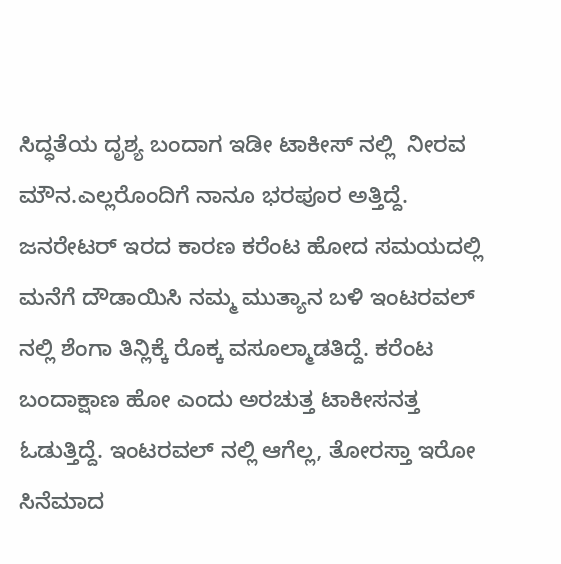ಸಿದ್ಧತೆಯ ದೃಶ್ಯ ಬಂದಾಗ ಇಡೀ ಟಾಕೀಸ್ ನಲ್ಲಿ  ನೀರವ ಮೌನ.ಎಲ್ಲರೊಂದಿಗೆ ನಾನೂ ಭರಪೂರ ಅತ್ತಿದ್ದೆ. ಜನರೇಟರ್ ಇರದ ಕಾರಣ ಕರೆಂಟ ಹೋದ ಸಮಯದಲ್ಲಿ ಮನೆಗೆ ದೌಡಾಯಿಸಿ ನಮ್ಮ ಮುತ್ಯಾನ ಬಳಿ ಇಂಟರವಲ್ ನಲ್ಲಿ ಶೆಂಗಾ ತಿನ್ಲಿಕ್ಕೆ ರೊಕ್ಕ ವಸೂಲ್ಮಾಡತಿದ್ದೆ. ಕರೆಂಟ ಬಂದಾಕ್ಷಾಣ ಹೋ ಎಂದು ಅರಚುತ್ತ ಟಾಕೀಸನತ್ತ ಓಡುತ್ತಿದ್ದೆ. ಇಂಟರವಲ್ ನಲ್ಲಿ ಆಗೆಲ್ಲ, ತೋರಸ್ತಾ ಇರೋ ಸಿನೆಮಾದ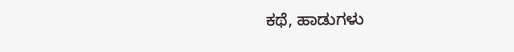ಕಥೆ, ಹಾಡುಗಳು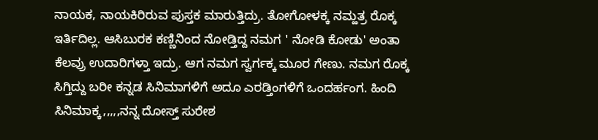ನಾಯಕ, ನಾಯಕಿರಿರುವ ಪುಸ್ತಕ ಮಾರುತ್ತಿದ್ರು. ತೋಗೋಳಕ್ಕ ನಮ್ಹತ್ರ ರೊಕ್ಕ ಇರ್ತಿದಿಲ್ಲ. ಆಸಿಬುರಕ ಕಣ್ಣಿನಿಂದ ನೋಡ್ತಿದ್ದ ನಮಗ ' ನೋಡಿ ಕೋಡು' ಅಂತಾ ಕೆಲವ್ರು ಉದಾರಿಗಳ್ತಾ ಇದ್ರು. ಆಗ ನಮಗ ಸ್ವರ್ಗಕ್ಕ ಮೂರ ಗೇಣು. ನಮಗ ರೊಕ್ಕ ಸಿಗ್ತಿದ್ದು ಬರೀ ಕನ್ನಡ ಸಿನಿಮಾಗಳಿಗೆ ಅದೂ ಎರಡ್ತಿಂಗಳಿಗೆ ಒಂದರ್ಹಂಗ. ಹಿಂದಿ ಸಿನಿಮಾಕ್ಕ,,,,,ನನ್ನ ದೋಸ್ತ್ ಸುರೇಶ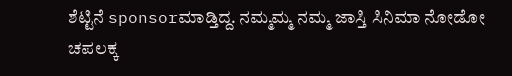ಶೆಟ್ಟಿನೆ sponsorಮಾಡ್ತಿದ್ದ. ನಮ್ಮಮ್ಮ ನಮ್ಮ ಜಾಸ್ತಿ ಸಿನಿಮಾ ನೋಡೋ ಚಪಲಕ್ಕ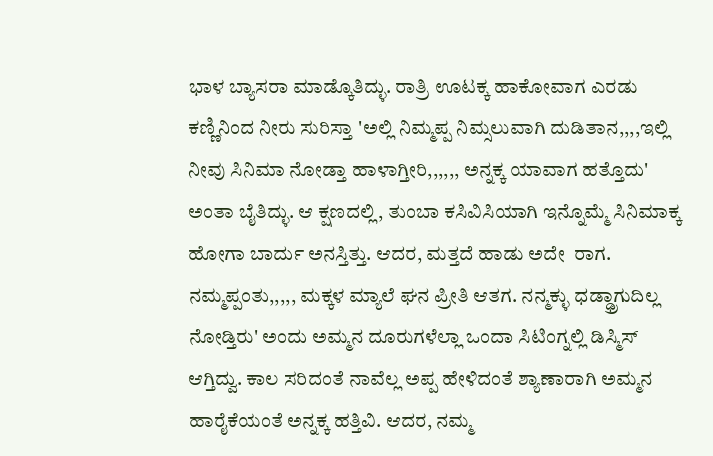ಭಾಳ ಬ್ಯಾಸರಾ ಮಾಡ್ಕೊತಿದ್ಳು. ರಾತ್ರಿ ಊಟಕ್ಕ ಹಾಕೋವಾಗ ಎರಡು ಕಣ್ಣಿನಿಂದ ನೀರು ಸುರಿಸ್ತಾ 'ಅಲ್ಲಿ ನಿಮ್ಮಪ್ಪ ನಿಮ್ಸಲುವಾಗಿ ದುಡಿತಾನ,,,,ಇಲ್ಲಿ ನೀವು ಸಿನಿಮಾ ನೋಡ್ತಾ ಹಾಳಾಗ್ತೀರಿ,,,,,, ಅನ್ನಕ್ಕ ಯಾವಾಗ ಹತ್ತೊದು' ಅಂತಾ ಬೈತಿದ್ಳು. ಆ ಕ್ಷಣದಲ್ಲಿ, ತುಂಬಾ ಕಸಿವಿಸಿಯಾಗಿ ಇನ್ನೊಮ್ಮೆ ಸಿನಿಮಾಕ್ಕ ಹೋಗಾ ಬಾರ್ದು ಅನಸ್ತಿತ್ತು. ಆದರ, ಮತ್ತದೆ ಹಾಡು ಅದೇ  ರಾಗ. ನಮ್ಮಪ್ಪಂತು,,,,, ಮಕ್ಕಳ ಮ್ಯಾಲೆ ಘನ ಪ್ರೀತಿ ಆತಗ. ನನ್ಮಕ್ಳು ಧಡ್ಢ್ರಾಗುದಿಲ್ಲ ನೋಡ್ತಿರು' ಅಂದು ಅಮ್ಮನ ದೂರುಗಳೆಲ್ಲಾ ಒಂದಾ ಸಿಟಿಂಗ್ನಲ್ಲಿ ಡಿಸ್ಮಿಸ್ ಆಗ್ತಿದ್ವು. ಕಾಲ ಸರಿದಂತೆ ನಾವೆಲ್ಲ ಅಪ್ಪ ಹೇಳಿದಂತೆ ಶ್ಯಾಣಾರಾಗಿ ಅಮ್ಮನ ಹಾರೈಕೆಯಂತೆ ಅನ್ನಕ್ಕ ಹತ್ತಿವಿ. ಆದರ, ನಮ್ಮ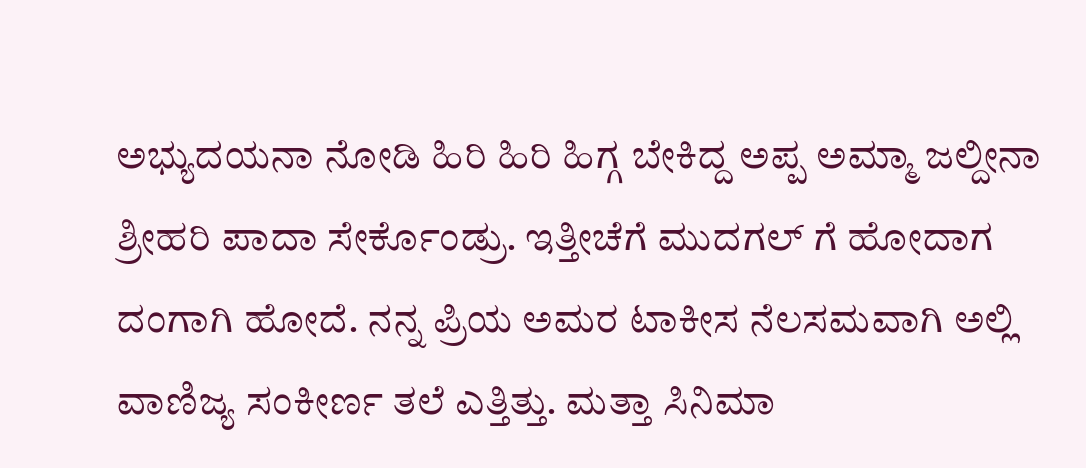ಅಭ್ಯುದಯನಾ ನೋಡಿ ಹಿರಿ ಹಿರಿ ಹಿಗ್ಗ ಬೇಕಿದ್ದ ಅಪ್ಪ ಅಮ್ಮಾ ಜಲ್ದೀನಾ ಶ್ರೀಹರಿ ಪಾದಾ ಸೇರ್ಕೊಂಡ್ರು. ಇತ್ತೀಚೆಗೆ ಮುದಗಲ್ ಗೆ ಹೋದಾಗ ದಂಗಾಗಿ ಹೋದೆ. ನನ್ನ ಪ್ರಿಯ ಅಮರ ಟಾಕೀಸ ನೆಲಸಮವಾಗಿ ಅಲ್ಲಿ ವಾಣಿಜ್ಯ ಸಂಕೀರ್ಣ ತಲೆ ಎತ್ತಿತ್ತು. ಮತ್ತಾ ಸಿನಿಮಾ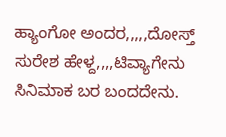ಹ್ಯಾಂಗೋ ಅಂದರ,,,,,ದೋಸ್ತ್ ಸುರೇಶ ಹೇಳ್ದ,,,,ಟಿವ್ಯಾಗೇನು ಸಿನಿಮಾಕ ಬರ ಬಂದದೇನು.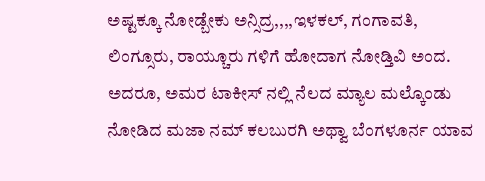ಅಷ್ಟಕ್ಕೂ ನೋಡ್ಬೇಕು ಅನ್ಸಿದ್ರ,,,,ಇಳಕಲ್, ಗಂಗಾವತಿ, ಲಿಂಗ್ಸೂರು, ರಾಯ್ಚೂರು ಗಳಿಗೆ ಹೋದಾಗ ನೋಡ್ತಿವಿ ಅಂದ.  ಅದರೂ, ಅಮರ ಟಾಕೀಸ್ ನಲ್ಲಿ ನೆಲದ ಮ್ಯಾಲ ಮಲ್ಕೊಂಡು ನೋಡಿದ ಮಜಾ ನಮ್ ಕಲಬುರಗಿ ಅಥ್ವಾ ಬೆಂಗಳೂರ್ನ ಯಾವ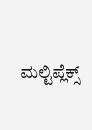ಮಲ್ಟಿಪ್ಲೆಕ್ಸ್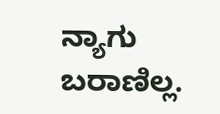ನ್ಯಾಗು ಬರಾಣಿಲ್ಲ.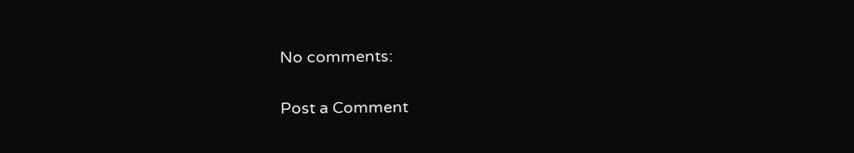No comments:

Post a Comment